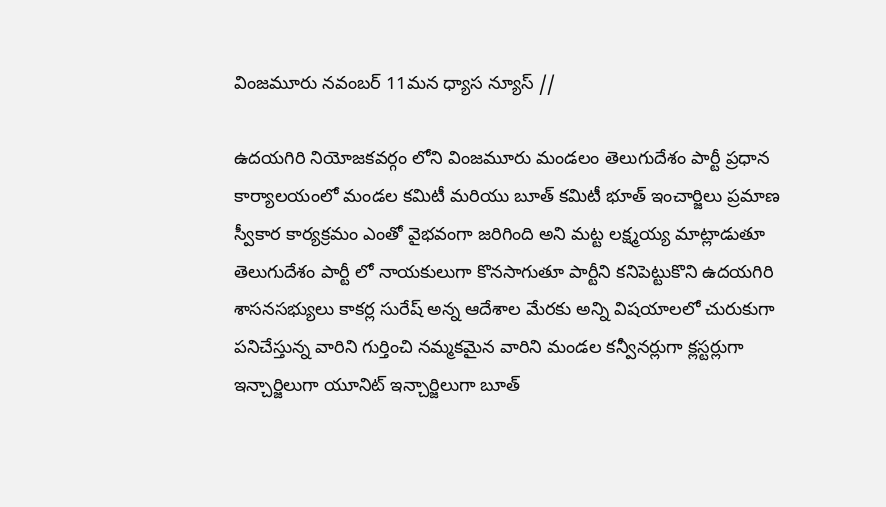వింజమూరు నవంబర్ 11మన ధ్యాస న్యూస్ //

ఉదయగిరి నియోజకవర్గం లోని వింజమూరు మండలం తెలుగుదేశం పార్టీ ప్రధాన కార్యాలయంలో మండల కమిటీ మరియు బూత్ కమిటీ భూత్ ఇంచార్జిలు ప్రమాణ స్వీకార కార్యక్రమం ఎంతో వైభవంగా జరిగింది అని మట్ట లక్ష్మయ్య మాట్లాడుతూ తెలుగుదేశం పార్టీ లో నాయకులుగా కొనసాగుతూ పార్టీని కనిపెట్టుకొని ఉదయగిరి శాసనసభ్యులు కాకర్ల సురేష్ అన్న ఆదేశాల మేరకు అన్ని విషయాలలో చురుకుగా పనిచేస్తున్న వారిని గుర్తించి నమ్మకమైన వారిని మండల కన్వీనర్లుగా క్లస్టర్లుగా ఇన్చార్జిలుగా యూనిట్ ఇన్చార్జిలుగా బూత్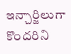ఇన్చార్జిలుగా కొందరిని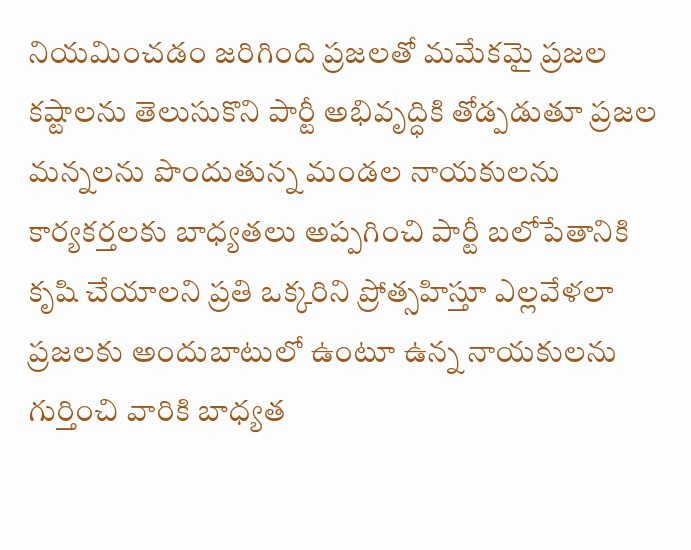నియమించడం జరిగింది ప్రజలతో మమేకమై ప్రజల కష్టాలను తెలుసుకొని పార్టీ అభివృద్ధికి తోడ్పడుతూ ప్రజల మన్నలను పొందుతున్న మండల నాయకులను కార్యకర్తలకు బాధ్యతలు అప్పగించి పార్టీ బలోపేతానికి కృషి చేయాలని ప్రతి ఒక్కరిని ప్రోత్సహిస్తూ ఎల్లవేళలా ప్రజలకు అందుబాటులో ఉంటూ ఉన్న నాయకులను గుర్తించి వారికి బాధ్యత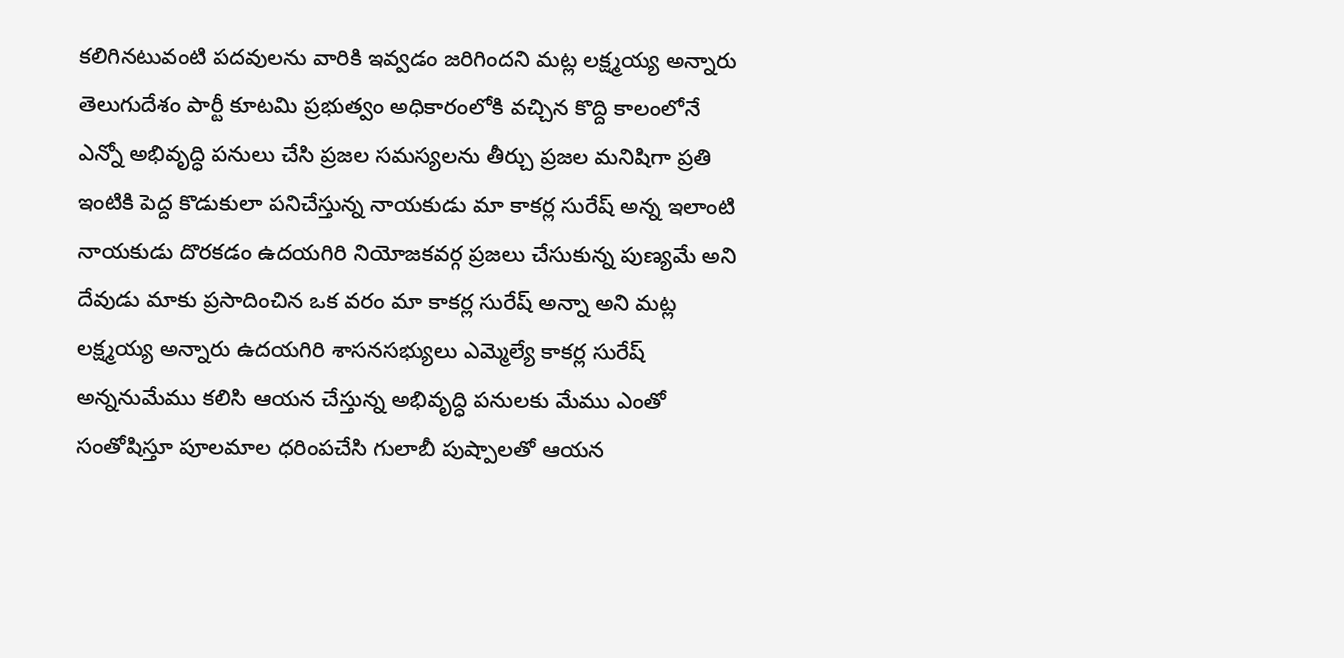కలిగినటువంటి పదవులను వారికి ఇవ్వడం జరిగిందని మట్ల లక్ష్మయ్య అన్నారు తెలుగుదేశం పార్టీ కూటమి ప్రభుత్వం అధికారంలోకి వచ్చిన కొద్ది కాలంలోనే ఎన్నో అభివృద్ధి పనులు చేసి ప్రజల సమస్యలను తీర్చు ప్రజల మనిషిగా ప్రతి ఇంటికి పెద్ద కొడుకులా పనిచేస్తున్న నాయకుడు మా కాకర్ల సురేష్ అన్న ఇలాంటి నాయకుడు దొరకడం ఉదయగిరి నియోజకవర్గ ప్రజలు చేసుకున్న పుణ్యమే అని దేవుడు మాకు ప్రసాదించిన ఒక వరం మా కాకర్ల సురేష్ అన్నా అని మట్ల లక్ష్మయ్య అన్నారు ఉదయగిరి శాసనసభ్యులు ఎమ్మెల్యే కాకర్ల సురేష్ అన్ననుమేము కలిసి ఆయన చేస్తున్న అభివృద్ధి పనులకు మేము ఎంతో సంతోషిస్తూ పూలమాల ధరింపచేసి గులాబీ పుష్పాలతో ఆయన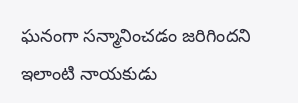ఘనంగా సన్మానించడం జరిగిందని ఇలాంటి నాయకుడు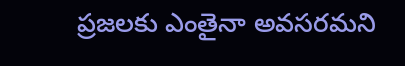ప్రజలకు ఎంతైనా అవసరమని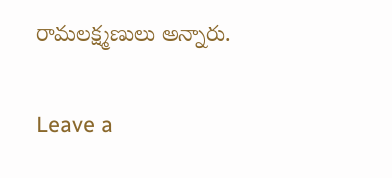రామలక్ష్మణులు అన్నారు.

Leave a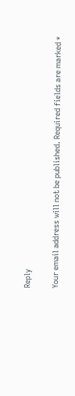Reply

Your email address will not be published. Required fields are marked *